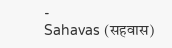-
Sahavas (सहवास)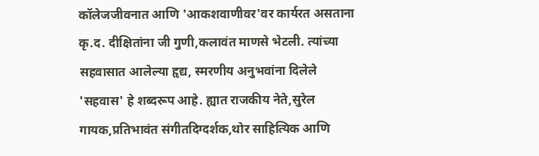कॉलेजजीवनात आणि 'आकशवाणीवर'वर कार्यरत असताना कृ.द. दीक्षितांना जी गुणी,कलावंत माणसे भेटली. त्यांच्या सहवासात आलेल्या हृद्य, स्मरणीय अनुभवांना दिलेले 'सहवास' हे शब्दरूप आहे. ह्यात राजकीय नेते,सुरेल गायक,प्रतिभावंत संगीतदिग्दर्शक,थोर साहित्यिक आणि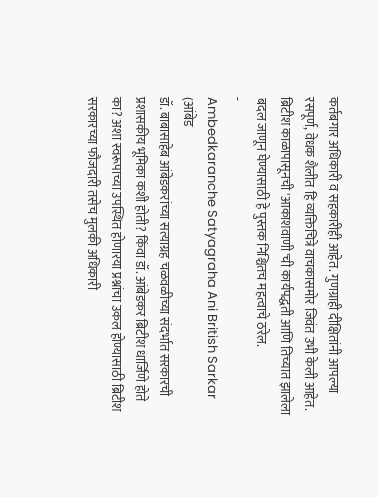कर्तबगार अधिकारी व सहकारीही आहेत. गुणग्राही दीक्षितांनी आपल्या रसपूर्ण, वेधक शैलीत हि व्यक्तिचित्रे वाचकासमोर जिवंत उभी केली आहेत. ब्रिटीश काळापासूनची 'आकाशवाणी'ची कार्यपद्धती आणि तिच्यात झालेला बदल जाणून घेण्यासाठी हे पुस्तक निश्चितच महत्वाचे ठरेल.
-
Ambedkaranche Satyagraha Ani British Sarkar (आंबेड
डॉ. बाबासाहेब आंबेडकरांच्या सत्याग्रह चळवळीच्या संदर्भात सरकारची प्रशासकीय भूमिका कशी होती? किंवा डॉ. आंबेडकर ब्रिटीश धार्जिणे होते का? अशा स्वरूपाच्या उपस्थित होणारया प्रश्नांचा उकल होण्यासाठी ब्रिटीश सरकारच्या फौजदारी तसेच मुलकी अधिकारी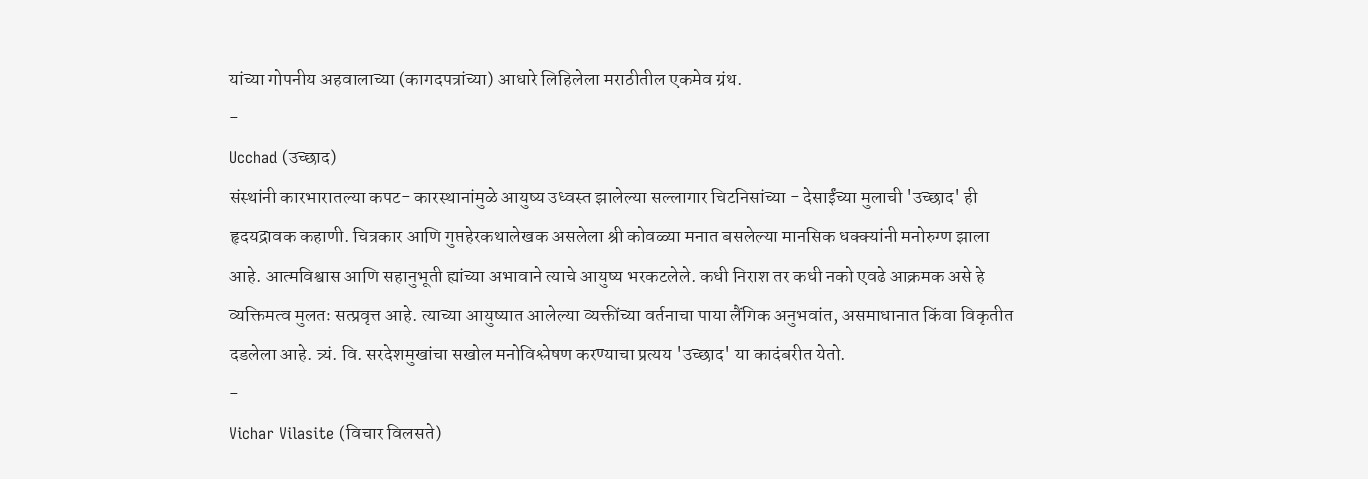यांच्या गोपनीय अहवालाच्या (कागदपत्रांच्या) आधारे लिहिलेला मराठीतील एकमेव ग्रंथ.
-
Ucchad (उच्छाद)
संस्थांनी कारभारातल्या कपट- कारस्थानांमुळे आयुष्य उध्वस्त झालेल्या सल्लागार चिटनिसांच्या - देसाईंच्या मुलाची 'उच्छाद' ही हृदयद्रावक कहाणी. चित्रकार आणि गुप्तहेरकथालेखक असलेला श्री कोवळ्या मनात बसलेल्या मानसिक धक्क्यांनी मनोरुग्ण झाला आहे. आत्मविश्वास आणि सहानुभूती ह्यांच्या अभावाने त्याचे आयुष्य भरकटलेले. कधी निराश तर कधी नको एवढे आक्रमक असे हे व्यक्तिमत्व मुलतः सत्प्रवृत्त आहे. त्याच्या आयुष्यात आलेल्या व्यक्तींच्या वर्तनाचा पाया लैंगिक अनुभवांत, असमाधानात किंवा विकृतीत दडलेला आहे. त्र्यं. वि. सरदेशमुखांचा सखोल मनोविश्लेषण करण्याचा प्रत्यय 'उच्छाद' या कादंबरीत येतो.
-
Vichar Vilasite (विचार विलसते)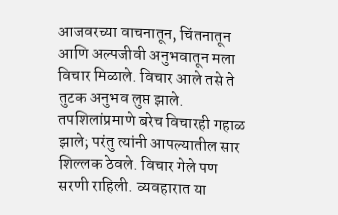आजवरच्या वाचनातून, चिंतनातून आणि अल्पजीवी अनुभवातून मला विचार मिळाले. विचार आले तसे ते तुटक अनुभव लुप्त झाले. तपशिलांप्रमाणे बरेच विचारही गहाळ झाले; परंतु त्यांनी आपल्यातील सार शिल्लक ठेवले. विचार गेले पण सरणी राहिली. व्यवहारात या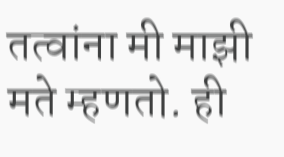तत्वांना मी माझी मते म्हणतो. ही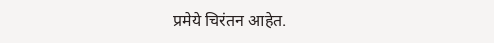प्रमेये चिरंतन आहेत.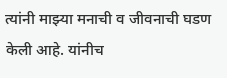त्यांनी माझ्या मनाची व जीवनाची घडण केली आहे. यांनीच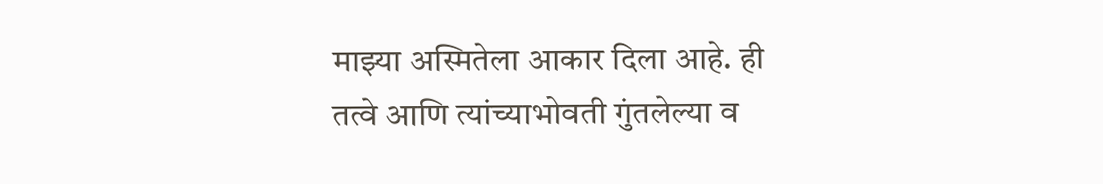माझ्या अस्मितेला आकार दिला आहे. ही तत्वे आणि त्यांच्याभोवती गुंतलेल्या व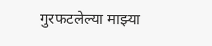गुरफटलेल्या माझ्या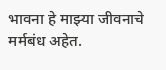भावना हे माझ्या जीवनाचे मर्मबंध अहेत.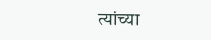त्यांच्या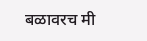बळावरच मी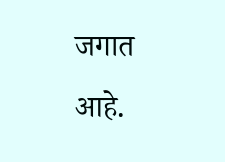जगात आहे.